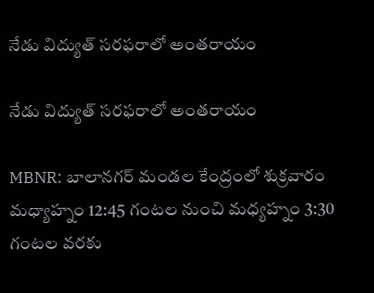నేడు విద్యుత్ సరఫరాలో అంతరాయం

నేడు విద్యుత్ సరఫరాలో అంతరాయం

MBNR: బాలానగర్ మండల కేంద్రంలో శుక్రవారం మధ్యాహ్నం 12:45 గంటల నుంచి మధ్యహ్నం 3:30 గంటల వరకు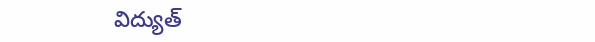విద్యుత్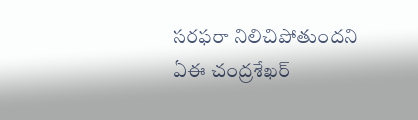సరఫరా నిలిచిపోతుందని ఏఈ చంద్రశేఖర్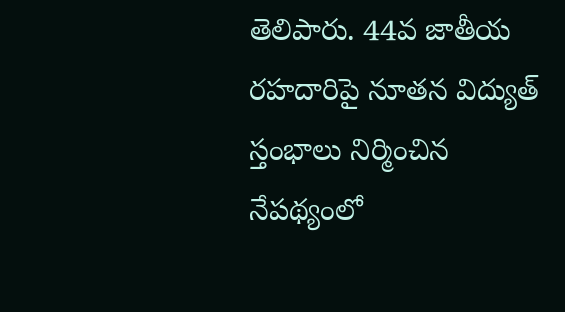తెలిపారు. 44వ జాతీయ రహదారిపై నూతన విద్యుత్ స్తంభాలు నిర్మించిన నేపథ్యంలో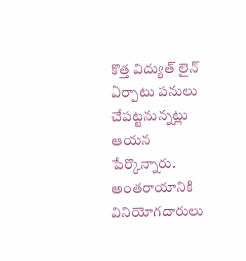కొత్త విద్యుత్ లైన్ ఏర్పాటు పనులు చేపట్టనున్నట్లు ఆయన పేర్కొన్నారు. అంతరాయానికి వినియోగదారులు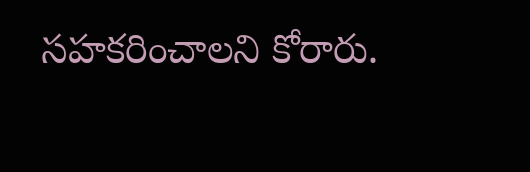సహకరించాలని కోరారు.